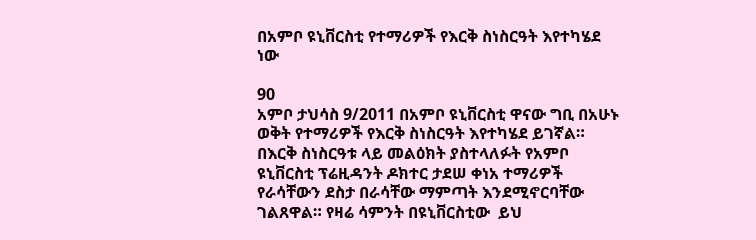በአምቦ ዩኒቨርስቲ የተማሪዎች የእርቅ ስነስርዓት እየተካሄደ ነው

90
አምቦ ታህሳስ 9/2011 በአምቦ ዩኒቨርስቲ ዋናው ግቢ በአሁኑ ወቅት የተማሪዎች የእርቅ ስነስርዓት እየተካሄደ ይገኛል። በእርቅ ስነስርዓቱ ላይ መልዕክት ያስተላለፉት የአምቦ ዩኒቨርስቲ ፕሬዚዳንት ዶክተር ታደሠ ቀነአ ተማሪዎች የራሳቸውን ደስታ በራሳቸው ማምጣት እንደሚኖርባቸው ገልጸዋል። የዛሬ ሳምንት በዩኒቨርስቲው  ይህ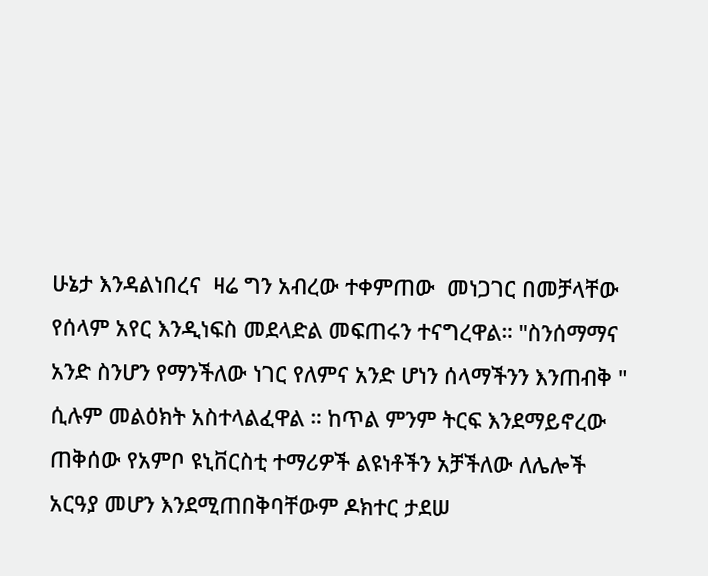ሁኔታ እንዳልነበረና  ዛሬ ግን አብረው ተቀምጠው  መነጋገር በመቻላቸው  የሰላም አየር እንዲነፍስ መደላድል መፍጠሩን ተናግረዋል። "ስንሰማማና አንድ ስንሆን የማንችለው ነገር የለምና አንድ ሆነን ሰላማችንን እንጠብቅ " ሲሉም መልዕክት አስተላልፈዋል ። ከጥል ምንም ትርፍ እንደማይኖረው ጠቅሰው የአምቦ ዩኒቨርስቲ ተማሪዎች ልዩነቶችን አቻችለው ለሌሎች  አርዓያ መሆን እንደሚጠበቅባቸውም ዶክተር ታደሠ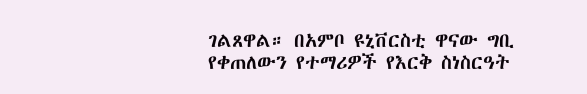ገልጸዋል። በአምቦ ዩኒቨርስቲ ዋናው ግቢ  የቀጠለውን የተማሪዎች የእርቅ ስነስርዓት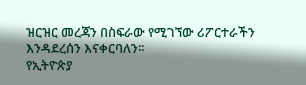ዝርዝር መረጃን በስፍራው የሚገኘው ሪፖርተራችን እንዳደረሰን እናቀርባለን፡፡
የኢትዮጵያ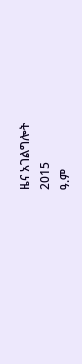ዜና አገልግሎት
2015
ዓ.ም